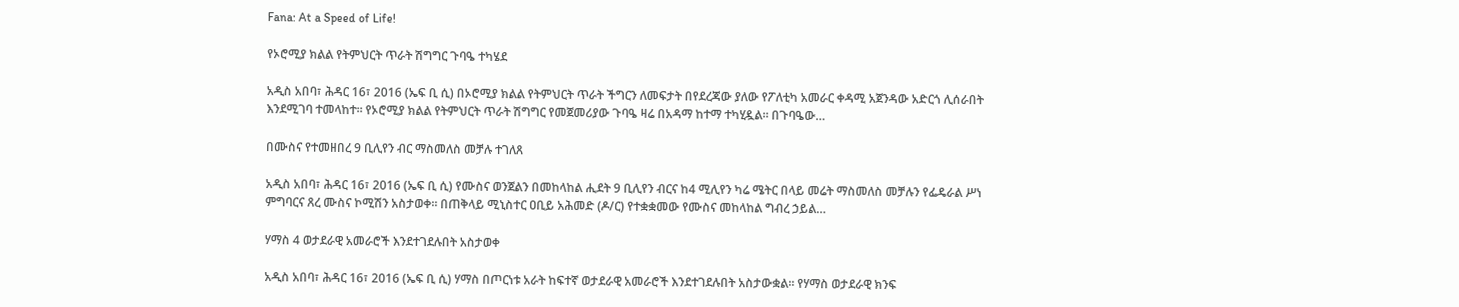Fana: At a Speed of Life!

የኦሮሚያ ክልል የትምህርት ጥራት ሽግግር ጉባዔ ተካሄደ

አዲስ አበባ፣ ሕዳር 16፣ 2016 (ኤፍ ቢ ሲ) በኦሮሚያ ክልል የትምህርት ጥራት ችግርን ለመፍታት በየደረጃው ያለው የፖለቲካ አመራር ቀዳሚ አጀንዳው አድርጎ ሊሰራበት እንደሚገባ ተመላከተ፡፡ የኦሮሚያ ክልል የትምህርት ጥራት ሽግግር የመጀመሪያው ጉባዔ ዛሬ በአዳማ ከተማ ተካሂዷል። በጉባዔው…

በሙስና የተመዘበረ 9 ቢሊየን ብር ማስመለስ መቻሉ ተገለጸ

አዲስ አበባ፣ ሕዳር 16፣ 2016 (ኤፍ ቢ ሲ) የሙስና ወንጀልን በመከላከል ሒደት 9 ቢሊየን ብርና ከ4 ሚሊየን ካሬ ሜትር በላይ መሬት ማስመለስ መቻሉን የፌዴራል ሥነ ምግባርና ጸረ ሙስና ኮሚሽን አስታወቀ። በጠቅላይ ሚኒስተር ዐቢይ አሕመድ (ዶ/ር) የተቋቋመው የሙስና መከላከል ግብረ ኃይል…

ሃማስ 4 ወታደራዊ አመራሮች እንደተገደሉበት አስታወቀ

አዲስ አበባ፣ ሕዳር 16፣ 2016 (ኤፍ ቢ ሲ) ሃማስ በጦርነቱ አራት ከፍተኛ ወታደራዊ አመራሮች እንደተገደሉበት አስታውቋል፡፡ የሃማስ ወታደራዊ ክንፍ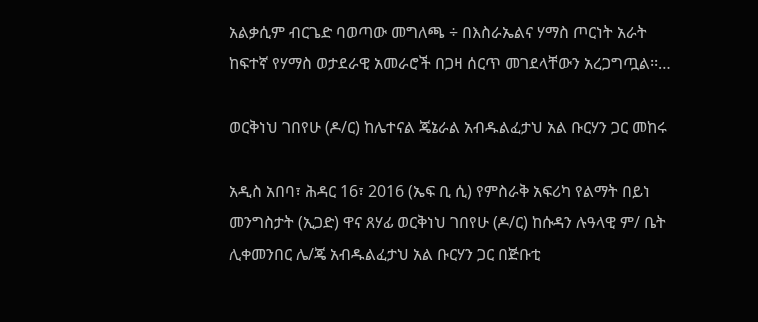አልቃሲም ብርጌድ ባወጣው መግለጫ ÷ በእስራኤልና ሃማስ ጦርነት አራት ከፍተኛ የሃማስ ወታደራዊ አመራሮች በጋዛ ሰርጥ መገደላቸውን አረጋግጧል፡፡…

ወርቅነህ ገበየሁ (ዶ/ር) ከሌተናል ጄኔራል አብዱልፈታህ አል ቡርሃን ጋር መከሩ

አዲስ አበባ፣ ሕዳር 16፣ 2016 (ኤፍ ቢ ሲ) የምስራቅ አፍሪካ የልማት በይነ መንግስታት (ኢጋድ) ዋና ጸሃፊ ወርቅነህ ገበየሁ (ዶ/ር) ከሱዳን ሉዓላዊ ም/ ቤት ሊቀመንበር ሌ/ጄ አብዱልፈታህ አል ቡርሃን ጋር በጅቡቲ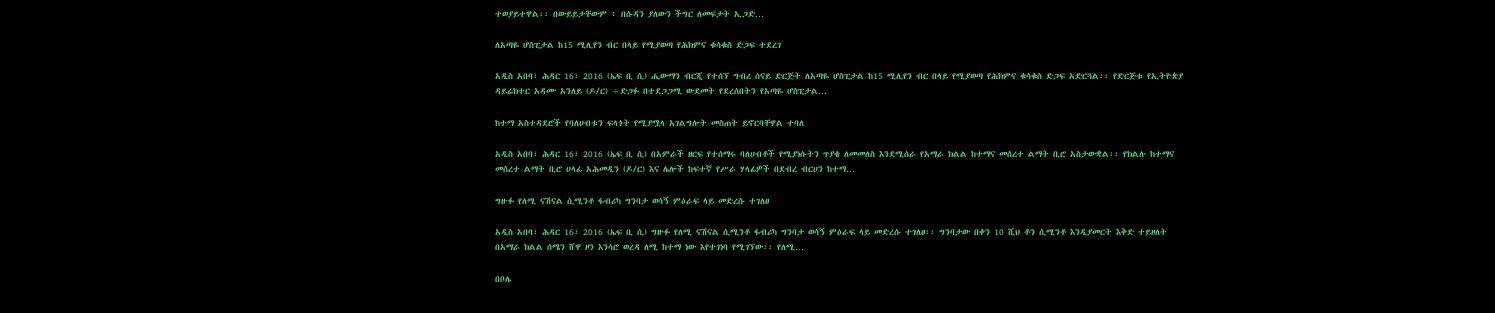ተወያይተዋል፡፡ በውይይታቸውም ፥ በሱዳን ያለውን ችግር ለመፍታት ኢጋድ…

ለአጣዬ ሆስፒታል ከ15 ሚሊየን ብር በላይ የሚያወጣ የሕክምና ቁሳቁስ ድጋፍ ተደረገ

አዲስ አበባ፣ ሕዳር 16፣ 2016 (ኤፍ ቢ ሲ) ሒውማን ብርጂ የተሰኘ ግብረ ሰናይ ድርጅት ለአጣዬ ሆስፒታል ከ15 ሚሊየን ብር በላይ የሚያወጣ የሕክምና ቁሳቁስ ድጋፍ አድርጓል፡፡ የድርጅቱ የኢትዮጵያ ዳይሬክተር አዳሙ አንለይ (ዶ/ር) ÷ድጋፉ በተደጋጋሚ ውደመት የደረሰበትን የአጣዬ ሆስፒታል…

ከተማ አስተዳደሮች የባለሀብቱን ፍላጎት የሚያሟላ አገልግሎት መስጠት ይኖርባቸዋል ተባለ

አዲስ አበባ፣ ሕዳር 16፣ 2016 (ኤፍ ቢ ሲ) በአምራች ዘርፍ የተሰማሩ ባለሀብቶች የሚያነሱትን ጥያቄ ለመመለስ እንደሚሰራ የአማራ ክልል ከተማና መሰረተ ልማት ቢሮ አስታውቋል፡፡ የክልሉ ከተማና መሰረተ ልማት ቢሮ ሀላፊ አሕመዲን (ዶ/ር) እና ሌሎች ከፍተኛ የሥራ ሃላፊዎች በደብረ ብርሀን ከተማ…

ግዙፉ የለሚ ናሽናል ሲሚንቶ ፋብሪካ ግንባታ ወሳኝ ምዕራፍ ላይ መድረሱ ተገለፀ

አዲስ አበባ፣ ሕዳር 16፣ 2016 (ኤፍ ቢ ሲ) ግዙፉ የለሚ ናሽናል ሲሚንቶ ፋብሪካ ግንባታ ወሳኝ ምዕራፍ ላይ መድረሱ ተገለፀ፡፡ ግንባታው በቀን 10 ሺህ ቶን ሲሚንቶ እንዲያመርት እቅድ ተይዞለት በአማራ ክልል ሰሜን ሸዋ ዞን እንሳሮ ወረዳ ለሚ ከተማ ነው እየተገነባ የሚገኘው፡፡ የለሚ…

በቦሌ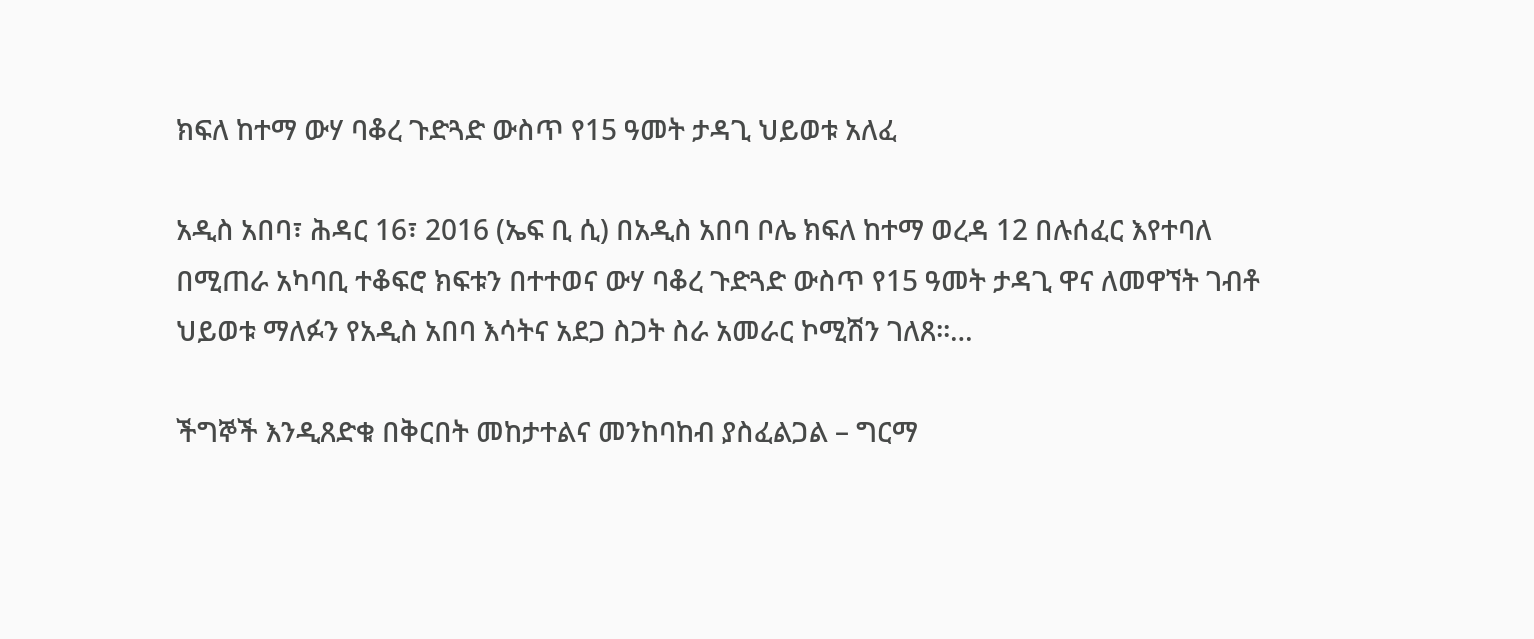ክፍለ ከተማ ውሃ ባቆረ ጉድጓድ ውስጥ የ15 ዓመት ታዳጊ ህይወቱ አለፈ

አዲስ አበባ፣ ሕዳር 16፣ 2016 (ኤፍ ቢ ሲ) በአዲስ አበባ ቦሌ ክፍለ ከተማ ወረዳ 12 በሉሰፈር እየተባለ በሚጠራ አካባቢ ተቆፍሮ ክፍቱን በተተወና ውሃ ባቆረ ጉድጓድ ውስጥ የ15 ዓመት ታዳጊ ዋና ለመዋኘት ገብቶ ህይወቱ ማለፉን የአዲስ አበባ እሳትና አደጋ ስጋት ስራ አመራር ኮሚሽን ገለጸ፡፡…

ችግኞች እንዲጸድቁ በቅርበት መከታተልና መንከባከብ ያስፈልጋል – ግርማ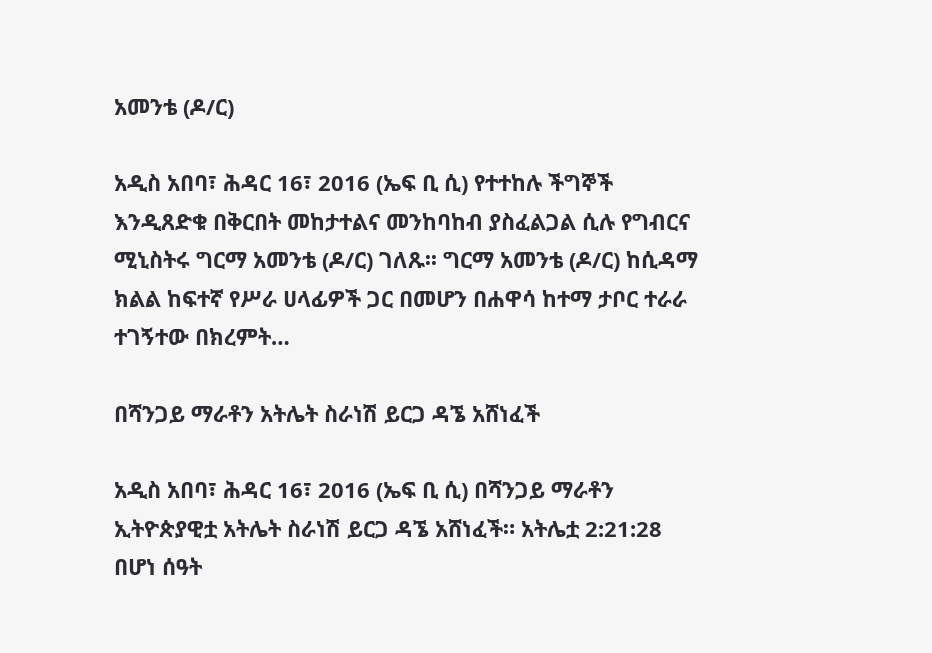አመንቴ (ዶ/ር)

አዲስ አበባ፣ ሕዳር 16፣ 2016 (ኤፍ ቢ ሲ) የተተከሉ ችግኞች እንዲጸድቁ በቅርበት መከታተልና መንከባከብ ያስፈልጋል ሲሉ የግብርና ሚኒስትሩ ግርማ አመንቴ (ዶ/ር) ገለጹ፡፡ ግርማ አመንቴ (ዶ/ር) ከሲዳማ ክልል ከፍተኛ የሥራ ሀላፊዎች ጋር በመሆን በሐዋሳ ከተማ ታቦር ተራራ ተገኝተው በክረምት…

በሻንጋይ ማራቶን አትሌት ስራነሽ ይርጋ ዳኜ አሸነፈች

አዲስ አበባ፣ ሕዳር 16፣ 2016 (ኤፍ ቢ ሲ) በሻንጋይ ማራቶን ኢትዮጵያዊቷ አትሌት ስራነሽ ይርጋ ዳኜ አሸነፈች። አትሌቷ 2:21:28 በሆነ ሰዓት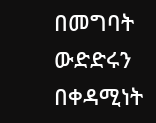በመግባት ውድድሩን በቀዳሚነት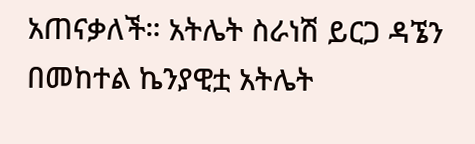አጠናቃለች። አትሌት ስራነሽ ይርጋ ዳኜን በመከተል ኬንያዊቷ አትሌት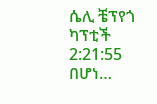ሴሊ ቼፕየጎ ካፕቲች 2:21:55 በሆነ…